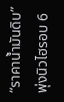“ราคาน้ำมันดิบ” พุ่งนิวไฮรอบ 6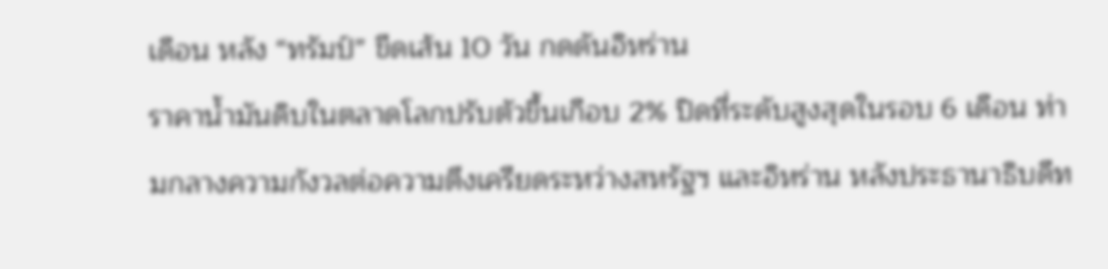เดือน หลัง “ทรัมป์” ขีดเส้น 10 วัน กดดันอิหร่าน
ราคาน้ำมันดิบในตลาดโลกปรับตัวขึ้นเกือบ 2% ปิดที่ระดับสูงสุดในรอบ 6 เดือน ท่ามกลางความกังวลต่อความตึงเครียดระหว่างสหรัฐฯ และอิหร่าน หลังประธานาธิบดีท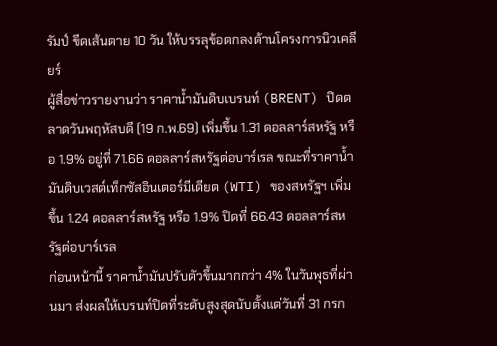รัมป์ ขีดเส้นตาย 10 วัน ให้บรรลุข้อตกลงด้านโครงการนิวเคลียร์
ผู้สื่อข่าวรายงานว่า ราคาน้ำมันดิบเบรนท์ (BRENT) ปิดตลาดวันพฤหัสบดี (19 ก.พ.69) เพิ่มขึ้น 1.31 ดอลลาร์สหรัฐ หรือ 1.9% อยู่ที่ 71.66 ดอลลาร์สหรัฐต่อบาร์เรล ขณะที่ราคาน้ำมันดิบเวสต์เท็กซัสอินเตอร์มีเดียต (WTI) ของสหรัฐฯ เพิ่มขึ้น 1.24 ดอลลาร์สหรัฐ หรือ 1.9% ปิดที่ 66.43 ดอลลาร์สหรัฐต่อบาร์เรล
ก่อนหน้านี้ ราคาน้ำมันปรับตัวขึ้นมากกว่า 4% ในวันพุธที่ผ่านมา ส่งผลให้เบรนท์ปิดที่ระดับสูงสุดนับตั้งแต่วันที่ 31 กรก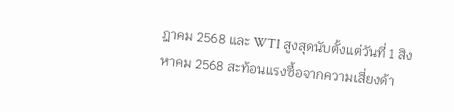ฎาคม 2568 และ WTI สูงสุดนับตั้งแต่วันที่ 1 สิงหาคม 2568 สะท้อนแรงซื้อจากความเสี่ยงด้า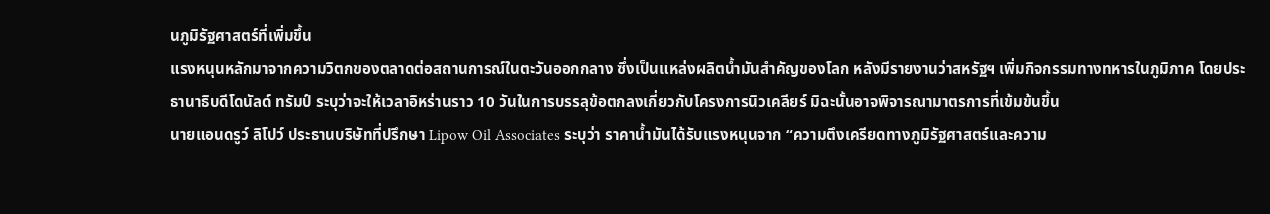นภูมิรัฐศาสตร์ที่เพิ่มขึ้น
แรงหนุนหลักมาจากความวิตกของตลาดต่อสถานการณ์ในตะวันออกกลาง ซึ่งเป็นแหล่งผลิตน้ำมันสำคัญของโลก หลังมีรายงานว่าสหรัฐฯ เพิ่มกิจกรรมทางทหารในภูมิภาค โดยประธานาธิบดีโดนัลด์ ทรัมป์ ระบุว่าจะให้เวลาอิหร่านราว 10 วันในการบรรลุข้อตกลงเกี่ยวกับโครงการนิวเคลียร์ มิฉะนั้นอาจพิจารณามาตรการที่เข้มข้นขึ้น
นายแอนดรูว์ ลิโปว์ ประธานบริษัทที่ปรึกษา Lipow Oil Associates ระบุว่า ราคาน้ำมันได้รับแรงหนุนจาก “ความตึงเครียดทางภูมิรัฐศาสตร์และความ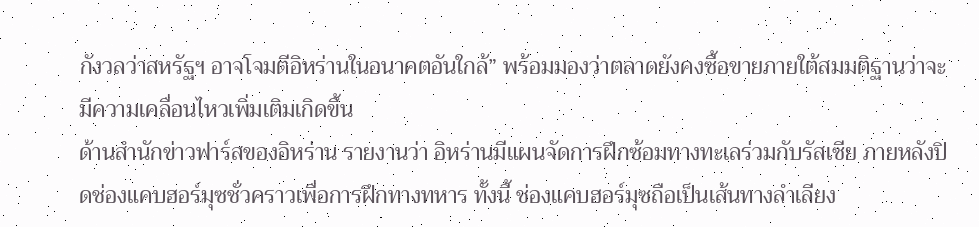กังวลว่าสหรัฐฯ อาจโจมตีอิหร่านในอนาคตอันใกล้” พร้อมมองว่าตลาดยังคงซื้อขายภายใต้สมมติฐานว่าจะมีความเคลื่อนไหวเพิ่มเติมเกิดขึ้น
ด้านสำนักข่าวฟาร์สของอิหร่าน รายงานว่า อิหร่านมีแผนจัดการฝึกซ้อมทางทะเลร่วมกับรัสเซีย ภายหลังปิดช่องแคบฮอร์มุซชั่วคราวเพื่อการฝึกทางทหาร ทั้งนี้ ช่องแคบฮอร์มุซถือเป็นเส้นทางลำเลียง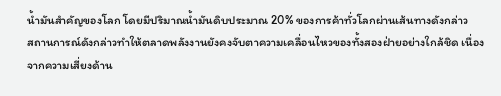น้ำมันสำคัญของโลก โดยมีปริมาณน้ำมันดิบประมาณ 20% ของการค้าทั่วโลกผ่านเส้นทางดังกล่าว
สถานการณ์ดังกล่าวทำให้ตลาดพลังงานยังคงจับตาความเคลื่อนไหวของทั้งสองฝ่ายอย่างใกล้ชิด เนื่องจากความเสี่ยงด้าน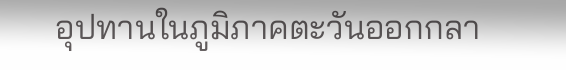อุปทานในภูมิภาคตะวันออกกลา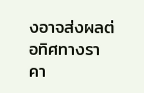งอาจส่งผลต่อทิศทางราคา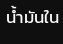น้ำมันใน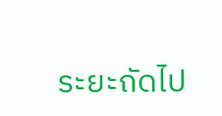ระยะถัดไป